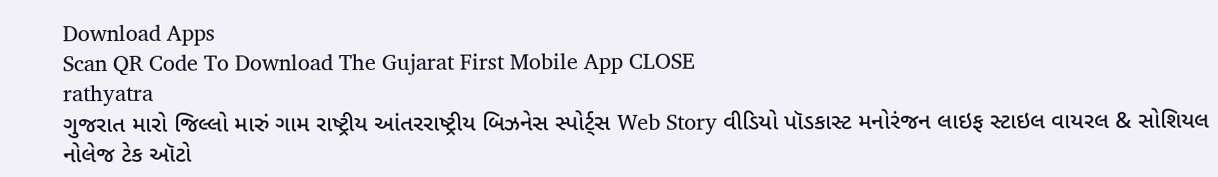Download Apps
Scan QR Code To Download The Gujarat First Mobile App CLOSE
rathyatra
ગુજરાત મારો જિલ્લો મારું ગામ રાષ્ટ્રીય આંતરરાષ્ટ્રીય બિઝનેસ સ્પોર્ટ્સ Web Story વીડિયો પૉડકાસ્ટ મનોરંજન લાઇફ સ્ટાઇલ વાયરલ & સોશિયલ નોલેજ ટેક ઑટો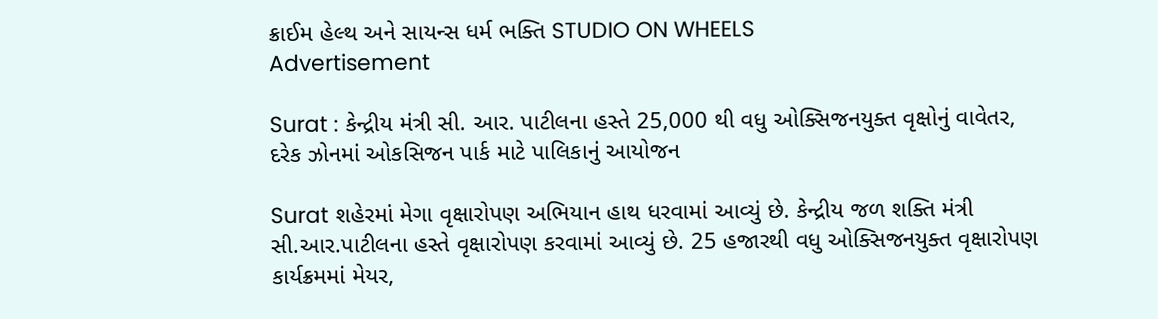ક્રાઈમ હેલ્થ અને સાયન્સ ધર્મ ભક્તિ STUDIO ON WHEELS
Advertisement

Surat : કેન્દ્રીય મંત્રી સી. આર. પાટીલના હસ્તે 25,000 થી વધુ ઓક્સિજનયુક્ત વૃક્ષોનું વાવેતર, દરેક ઝોનમાં ઓકસિજન પાર્ક માટે પાલિકાનું આયોજન

Surat શહેરમાં મેગા વૃક્ષારોપણ અભિયાન હાથ ધરવામાં આવ્યું છે. કેન્દ્રીય જળ શક્તિ મંત્રી સી.આર.પાટીલના હસ્તે વૃક્ષારોપણ કરવામાં આવ્યું છે. 25 હજારથી વધુ ઓક્સિજનયુક્ત વૃક્ષારોપણ કાર્યક્રમમાં મેયર,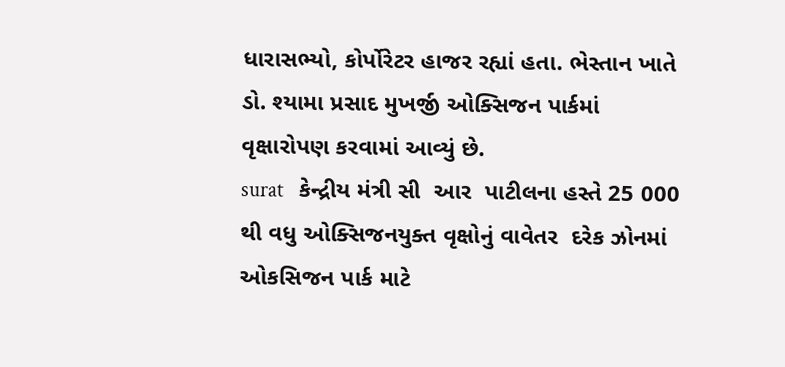ધારાસભ્યો, કોર્પોરેટર હાજર રહ્યાં હતા. ભેસ્તાન ખાતે ડો. શ્યામા પ્રસાદ મુખર્જી ઓક્સિજન પાર્કમાં વૃક્ષારોપણ કરવામાં આવ્યું છે.
surat   કેન્દ્રીય મંત્રી સી  આર  પાટીલના હસ્તે 25 000 થી વધુ ઓક્સિજનયુક્ત વૃક્ષોનું વાવેતર  દરેક ઝોનમાં ઓકસિજન પાર્ક માટે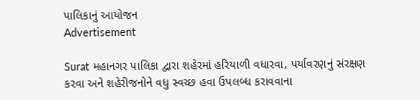પાલિકાનું આયોજન
Advertisement

Surat મહાનગર પાલિકા દ્વારા શહેરમાં હરિયાળી વધારવા, પર્યાવરણનું સંરક્ષણ કરવા અને શહેરીજનોને વધુ સ્વચ્છ હવા ઉપલબ્ધ કરાવવાના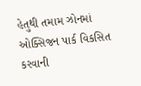હેતુથી તમામ ઝોનમાં ઓક્સિજન પાર્ક વિકસિત કરવાની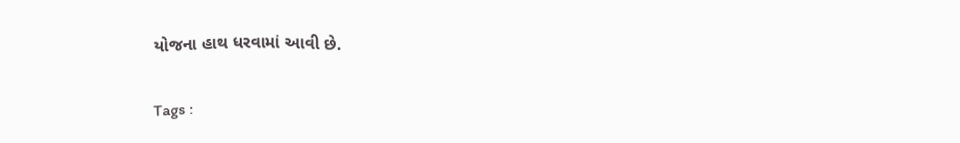યોજના હાથ ધરવામાં આવી છે.

Tags :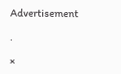Advertisement

.

×